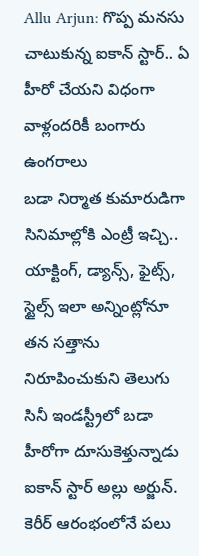Allu Arjun: గొప్ప మనసు చాటుకున్న ఐకాన్ స్టార్.. ఏ హీరో చేయని విధంగా వాళ్లందరికీ బంగారు ఉంగరాలు
బడా నిర్మాత కుమారుడిగా సినిమాల్లోకి ఎంట్రీ ఇచ్చి.. యాక్టింగ్, డ్యాన్స్, ఫైట్స్, స్టైల్స్ ఇలా అన్నింట్లోనూ తన సత్తాను నిరూపించుకుని తెలుగు సినీ ఇండస్ట్రీలో బడా హీరోగా దూసుకెళ్తున్నాడు ఐకాన్ స్టార్ అల్లు అర్జున్. కెరీర్ ఆరంభంలోనే పలు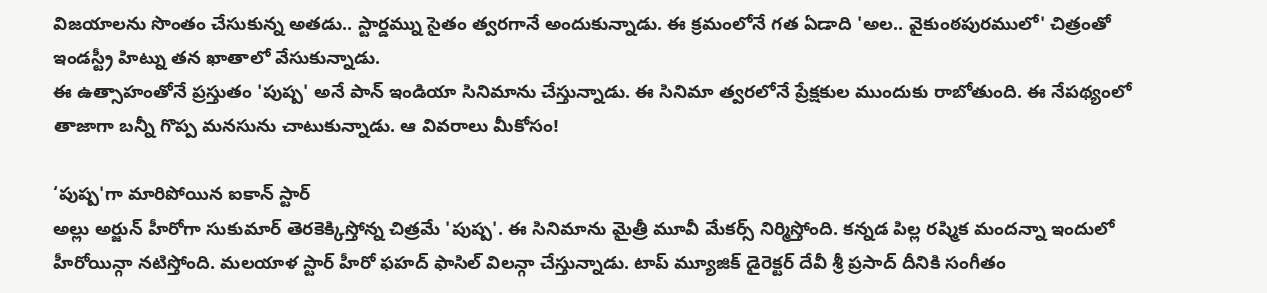విజయాలను సొంతం చేసుకున్న అతడు.. స్టార్డమ్ను సైతం త్వరగానే అందుకున్నాడు. ఈ క్రమంలోనే గత ఏడాది 'అల.. వైకుంఠపురములో' చిత్రంతో ఇండస్ట్రీ హిట్ను తన ఖాతాలో వేసుకున్నాడు.
ఈ ఉత్సాహంతోనే ప్రస్తుతం 'పుష్ప' అనే పాన్ ఇండియా సినిమాను చేస్తున్నాడు. ఈ సినిమా త్వరలోనే ప్రేక్షకుల ముందుకు రాబోతుంది. ఈ నేపథ్యంలో తాజాగా బన్నీ గొప్ప మనసును చాటుకున్నాడు. ఆ వివరాలు మీకోసం!

‘పుష్ప'గా మారిపోయిన ఐకాన్ స్టార్
అల్లు అర్జున్ హీరోగా సుకుమార్ తెరకెక్కిస్తోన్న చిత్రమే 'పుష్ప'. ఈ సినిమాను మైత్రీ మూవీ మేకర్స్ నిర్మిస్తోంది. కన్నడ పిల్ల రష్మిక మందన్నా ఇందులో హీరోయిన్గా నటిస్తోంది. మలయాళ స్టార్ హీరో ఫహద్ ఫాసిల్ విలన్గా చేస్తున్నాడు. టాప్ మ్యూజిక్ డైరెక్టర్ దేవీ శ్రీ ప్రసాద్ దీనికి సంగీతం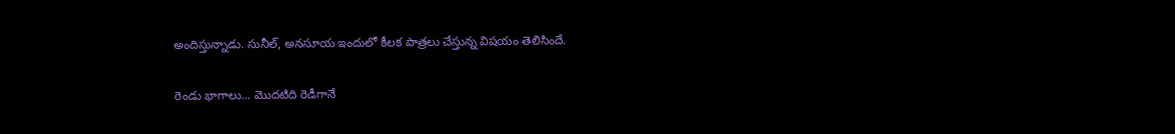అందిస్తున్నాడు. సునీల్, అనసూయ ఇందులో కీలక పాత్రలు చేస్తున్న విషయం తెలిసిందే.

రెండు భాగాలు... మొదటిది రెడీగానే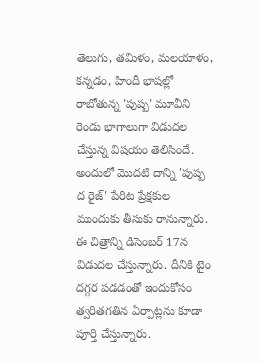తెలుగు, తమిళం, మలయాళం, కన్నడం, హిందీ భాషల్లో రాబోతున్న 'పుష్ప' మూవీని రెండు భాగాలుగా విడుదల చేస్తున్న విషయం తెలిసిందే. అందులో మొదటి దాన్ని 'పుష్ప ద రైజ్' పేరిట ప్రేక్షకుల ముందుకు తీసుకు రానున్నారు. ఈ చిత్రాన్ని డిసెంబర్ 17న విడుదల చేస్తున్నారు. దీనికి టైం దగ్గర పడడంతో ఇందుకోసం త్వరితగతిన ఏర్పాట్లను కూడా పూర్తి చేస్తున్నారు.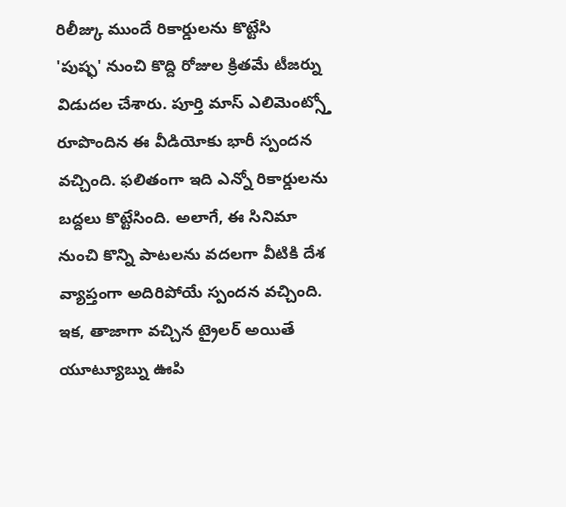రిలీజ్కు ముందే రికార్డులను కొట్టేసి
'పుష్ఫ' నుంచి కొద్ది రోజుల క్రితమే టీజర్ను విడుదల చేశారు. పూర్తి మాస్ ఎలిమెంట్స్తో రూపొందిన ఈ వీడియోకు భారీ స్పందన వచ్చింది. ఫలితంగా ఇది ఎన్నో రికార్డులను బద్దలు కొట్టేసింది. అలాగే, ఈ సినిమా నుంచి కొన్ని పాటలను వదలగా వీటికి దేశ వ్యాప్తంగా అదిరిపోయే స్పందన వచ్చింది. ఇక, తాజాగా వచ్చిన ట్రైలర్ అయితే యూట్యూబ్ను ఊపి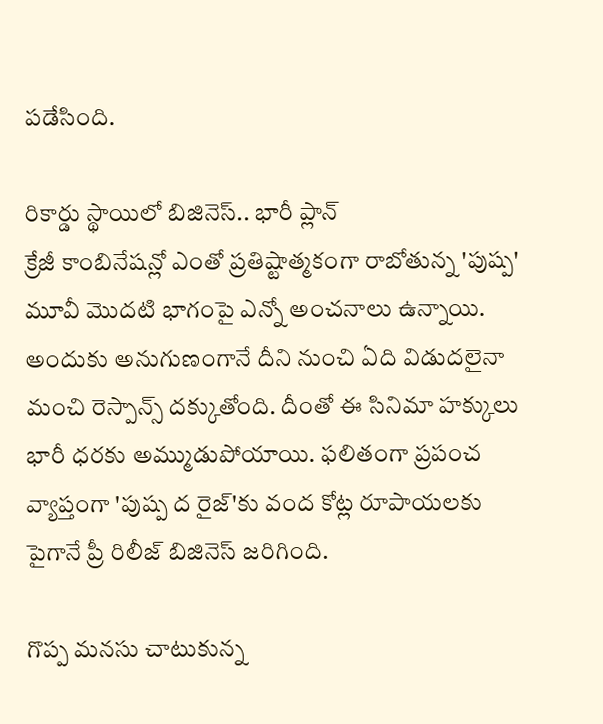పడేసింది.

రికార్డు స్థాయిలో బిజినెస్.. భారీ ప్లాన్
క్రేజీ కాంబినేషన్లో ఎంతో ప్రతిష్టాత్మకంగా రాబోతున్న 'పుష్ప' మూవీ మొదటి భాగంపై ఎన్నో అంచనాలు ఉన్నాయి. అందుకు అనుగుణంగానే దీని నుంచి ఏది విడుదలైనా మంచి రెస్పాన్స్ దక్కుతోంది. దీంతో ఈ సినిమా హక్కులు భారీ ధరకు అమ్ముడుపోయాయి. ఫలితంగా ప్రపంచ వ్యాప్తంగా 'పుష్ప ద రైజ్'కు వంద కోట్ల రూపాయలకు పైగానే ప్రీ రిలీజ్ బిజినెస్ జరిగింది.

గొప్ప మనసు చాటుకున్న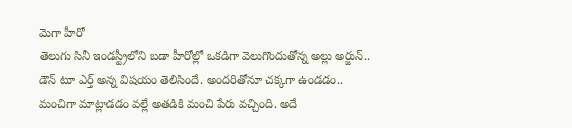మెగా హీరో
తెలుగు సినీ ఇండస్ట్రీలోని బడా హీరోల్లో ఒకడిగా వెలుగొందుతోన్న అల్లు అర్జున్.. డౌన్ టూ ఎర్త్ అన్న విషయం తెలిసిందే. అందరితోనూ చక్కగా ఉండడం.. మంచిగా మాట్లాడడం వల్లే అతడికి మంచి పేరు వచ్చింది. అదే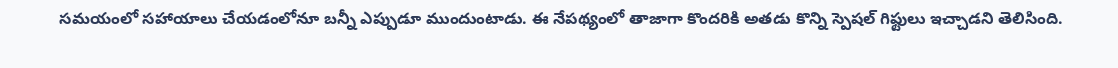సమయంలో సహాయాలు చేయడంలోనూ బన్నీ ఎప్పుడూ ముందుంటాడు. ఈ నేపథ్యంలో తాజాగా కొందరికి అతడు కొన్ని స్పెషల్ గిఫ్టులు ఇచ్చాడని తెలిసింది.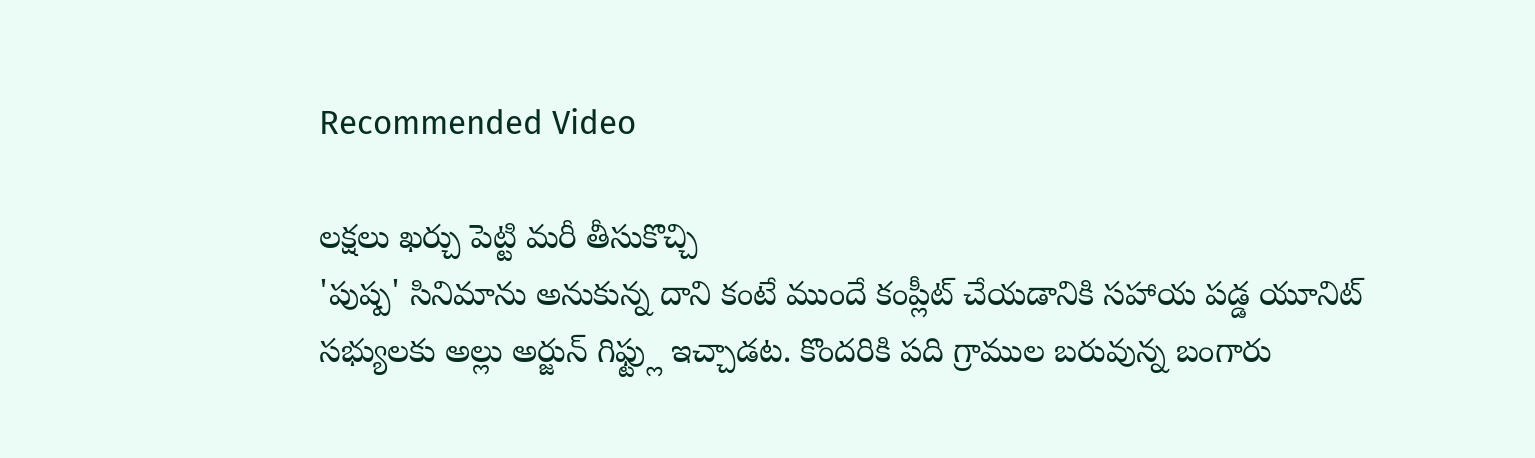Recommended Video

లక్షలు ఖర్చు పెట్టి మరీ తీసుకొచ్చి
'పుష్ప' సినిమాను అనుకున్న దాని కంటే ముందే కంప్లీట్ చేయడానికి సహాయ పడ్డ యూనిట్ సభ్యులకు అల్లు అర్జున్ గిఫ్ట్లు ఇచ్చాడట. కొందరికి పది గ్రాముల బరువున్న బంగారు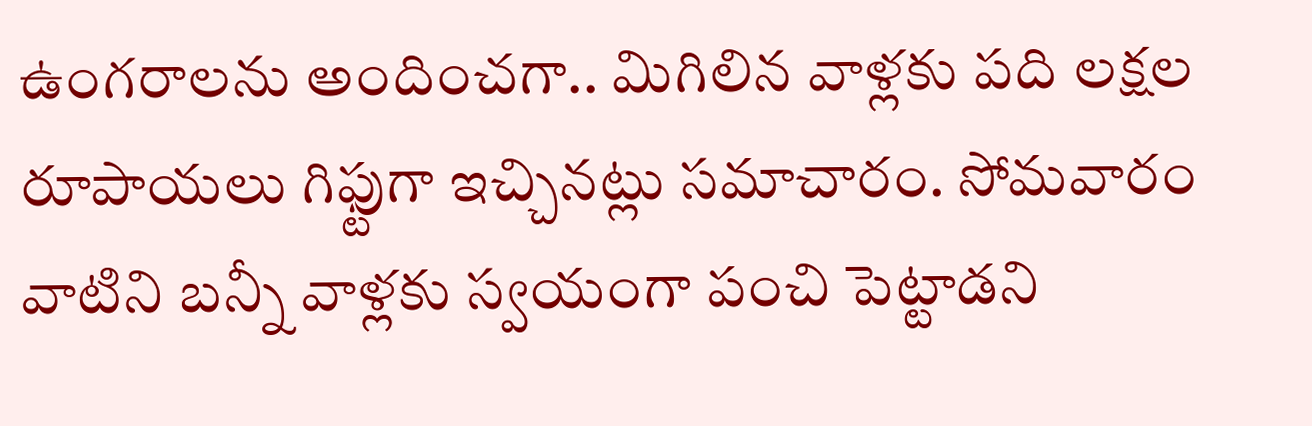ఉంగరాలను అందించగా.. మిగిలిన వాళ్లకు పది లక్షల రూపాయలు గిఫ్టుగా ఇచ్చినట్లు సమాచారం. సోమవారం వాటిని బన్నీ వాళ్లకు స్వయంగా పంచి పెట్టాడని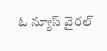ఓ న్యూస్ వైరల్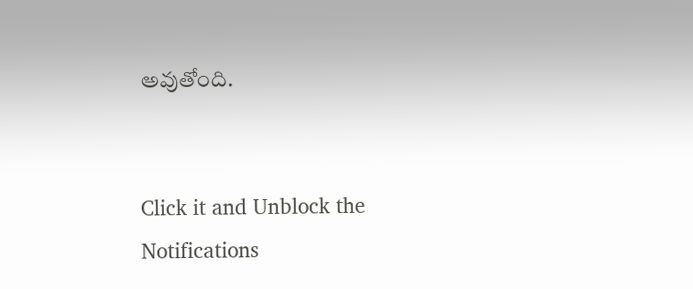అవుతోంది.


Click it and Unblock the Notifications